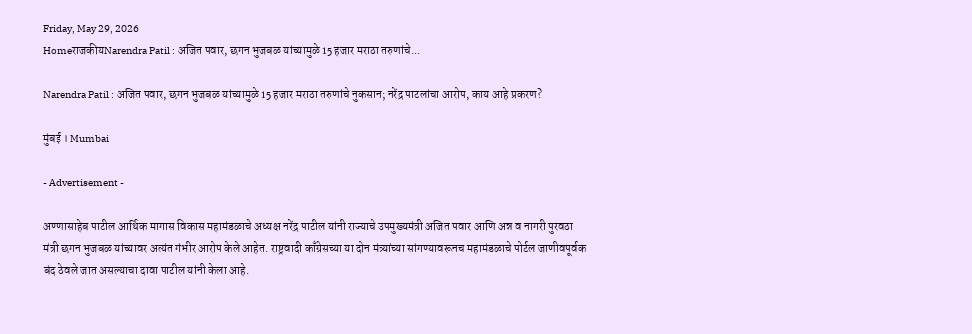Friday, May 29, 2026
HomeराजकीयNarendra Patil : अजित पवार, छगन भुजबळ यांच्यामुळे 15 हजार मराठा तरुणांचे...

Narendra Patil : अजित पवार, छगन भुजबळ यांच्यामुळे 15 हजार मराठा तरुणांचे नुकसान; नरेंद्र पाटलांचा आरोप, काय आहे प्रकरण?

मुंबई । Mumbai

- Advertisement -

अण्णासाहेब पाटील आर्थिक मागास विकास महामंडळाचे अध्यक्ष नरेंद्र पाटील यांनी राज्याचे उपमुख्यमंत्री अजित पवार आणि अन्न व नागरी पुरवठा मंत्री छगन भुजबळ यांच्यावर अत्यंत गंभीर आरोप केले आहेत. राष्ट्रवादी काँग्रेसच्या या दोन मंत्र्यांच्या सांगण्यावरूनच महामंडळाचे पोर्टल जाणीवपूर्वक बंद ठेवले जात असल्याचा दावा पाटील यांनी केला आहे.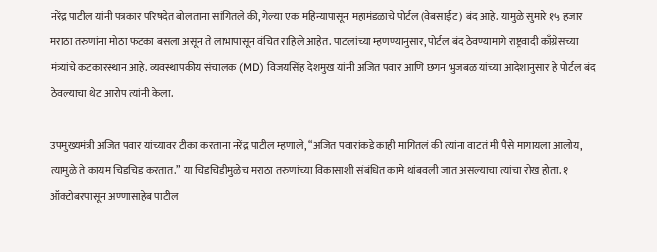नरेंद्र पाटील यांनी पत्रकार परिषदेत बोलताना सांगितले की, गेल्या एक महिन्यापासून महामंडळाचे पोर्टल (वेबसाईट) बंद आहे. यामुळे सुमारे १५ हजार मराठा तरुणांना मोठा फटका बसला असून ते लाभापासून वंचित राहिले आहेत. पाटलांच्या म्हणण्यानुसार, पोर्टल बंद ठेवण्यामागे राष्ट्रवादी काँग्रेसच्या मंत्र्यांचे कटकारस्थान आहे. व्यवस्थापकीय संचालक (MD) विजयसिंह देशमुख यांनी अजित पवार आणि छगन भुजबळ यांच्या आदेशानुसार हे पोर्टल बंद ठेवल्याचा थेट आरोप त्यांनी केला.

उपमुख्यमंत्री अजित पवार यांच्यावर टीका करताना नरेंद्र पाटील म्हणाले, “अजित पवारांकडे काही मागितलं की त्यांना वाटतं मी पैसे मागायला आलोय, त्यामुळे ते कायम चिडचिड करतात.” या चिडचिडीमुळेच मराठा तरुणांच्या विकासाशी संबंधित कामे थांबवली जात असल्याचा त्यांचा रोख होता. १ ऑक्टोबरपासून अण्णासाहेब पाटील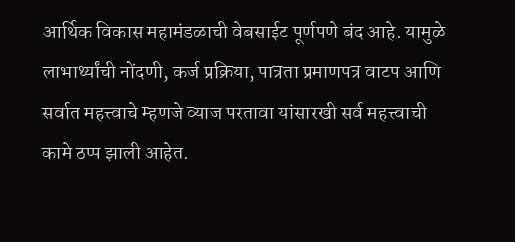आर्थिक विकास महामंडळाची वेबसाईट पूर्णपणे बंद आहे. यामुळे लाभार्थ्यांची नोंदणी, कर्ज प्रक्रिया, पात्रता प्रमाणपत्र वाटप आणि सर्वात महत्त्वाचे म्हणजे व्याज परतावा यांसारखी सर्व महत्त्वाची कामे ठप्प झाली आहेत.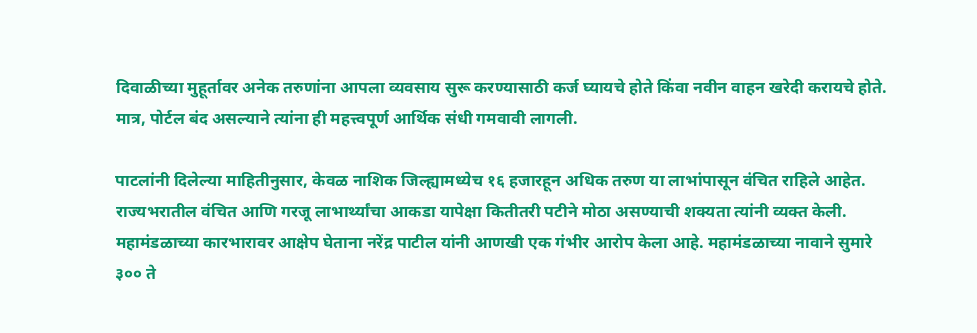दिवाळीच्या मुहूर्तावर अनेक तरुणांना आपला व्यवसाय सुरू करण्यासाठी कर्ज घ्यायचे होते किंवा नवीन वाहन खरेदी करायचे होते. मात्र, पोर्टल बंद असल्याने त्यांना ही महत्त्वपूर्ण आर्थिक संधी गमवावी लागली.

पाटलांनी दिलेल्या माहितीनुसार, केवळ नाशिक जिल्ह्यामध्येच १६ हजारहून अधिक तरुण या लाभांपासून वंचित राहिले आहेत. राज्यभरातील वंचित आणि गरजू लाभार्थ्यांचा आकडा यापेक्षा कितीतरी पटीने मोठा असण्याची शक्यता त्यांनी व्यक्त केली. महामंडळाच्या कारभारावर आक्षेप घेताना नरेंद्र पाटील यांनी आणखी एक गंभीर आरोप केला आहे. महामंडळाच्या नावाने सुमारे ३०० ते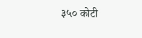३५० कोटी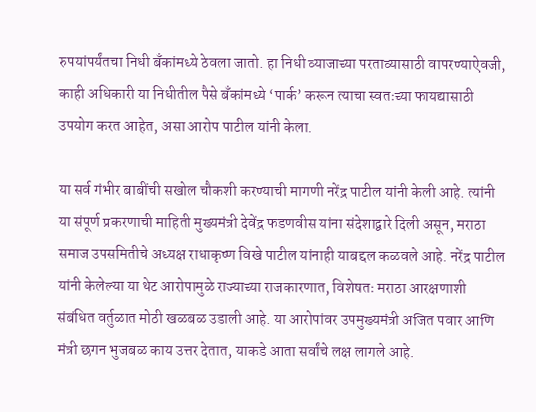रुपयांपर्यंतचा निधी बँकांमध्ये ठेवला जातो. हा निधी व्याजाच्या परताव्यासाठी वापरण्याऐवजी, काही अधिकारी या निधीतील पैसे बँकांमध्ये ‘पार्क’ करून त्याचा स्वतःच्या फायद्यासाठी उपयोग करत आहेत, असा आरोप पाटील यांनी केला.

या सर्व गंभीर बाबींची सखोल चौकशी करण्याची मागणी नरेंद्र पाटील यांनी केली आहे. त्यांनी या संपूर्ण प्रकरणाची माहिती मुख्यमंत्री देवेंद्र फडणवीस यांना संदेशाद्वारे दिली असून, मराठा समाज उपसमितीचे अध्यक्ष राधाकृष्ण विखे पाटील यांनाही याबद्दल कळवले आहे. नरेंद्र पाटील यांनी केलेल्या या थेट आरोपामुळे राज्याच्या राजकारणात, विशेषतः मराठा आरक्षणाशी संबंधित वर्तुळात मोठी खळबळ उडाली आहे. या आरोपांवर उपमुख्यमंत्री अजित पवार आणि मंत्री छगन भुजबळ काय उत्तर देतात, याकडे आता सर्वांचे लक्ष लागले आहे.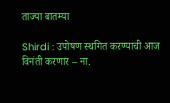ताज्या बातम्या

Shirdi : उपोषण स्थगित करण्याची आज विनंती करणार – ना.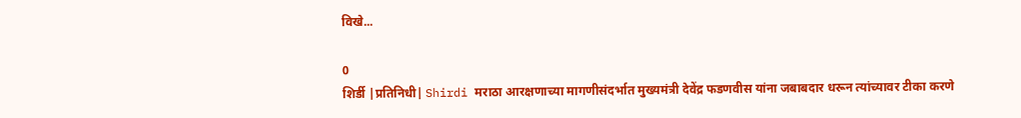विखे...

0
शिर्डी |प्रतिनिधी| Shirdi मराठा आरक्षणाच्या मागणीसंदर्भात मुख्यमंत्री देवेंद्र फडणवीस यांना जबाबदार धरून त्यांच्यावर टीका करणे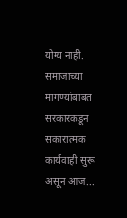योग्य नाही. समाजाच्या मागण्यांबाबत सरकारकडून सकारात्मक कार्यवाही सुरू असून आज...